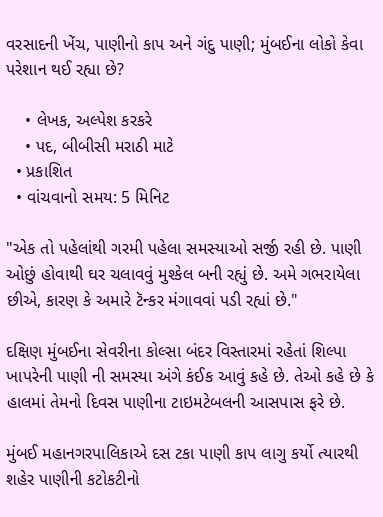વરસાદની ખેંચ, પાણીનો કાપ અને ગંદુ પાણી; મુંબઈના લોકો કેવા પરેશાન થઈ રહ્યા છે?

    • લેખક, અલ્પેશ કરકરે
    • પદ, બીબીસી મરાઠી માટે
  • પ્રકાશિત
  • વાંચવાનો સમય: 5 મિનિટ

"એક તો પહેલાંથી ગરમી પહેલા સમસ્યાઓ સર્જી રહી છે. પાણી ઓછું હોવાથી ઘર ચલાવવું મુશ્કેલ બની રહ્યું છે. અમે ગભરાયેલા છીએ, કારણ કે અમારે ટૅન્કર મંગાવવાં પડી રહ્યાં છે."

દક્ષિણ મુંબઈના સેવરીના કોલ્સા બંદર વિસ્તારમાં રહેતાં શિલ્પા ખાપરેની પાણી ની સમસ્યા અંગે કંઈક આવું કહે છે. તેઓ કહે છે કે હાલમાં તેમનો દિવસ પાણીના ટાઇમટેબલની આસપાસ ફરે છે.

મુંબઈ મહાનગરપાલિકાએ દસ ટકા પાણી કાપ લાગુ કર્યો ત્યારથી શહેર પાણીની કટોકટીનો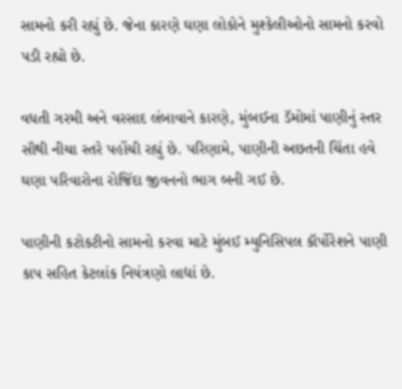સામનો કરી રહ્યું છે. જેના કારણે ઘણા લોકોને મુશ્કેલીઓનો સામનો કરવો પડી રહ્યો છે.

વધતી ગરમી અને વરસાદ લંબાવાને કારણે, મુંબઈના ડૅમોમાં પાણીનું સ્તર સૌથી નીચા સ્તરે પહોંચી રહ્યું છે. પરિણામે, પાણીની અછતની ચિંતા હવે ઘણા પરિવારોના રોજિંદા જીવનનો ભાગ બની ગઈ છે.

પાણીની કટોકટીનો સામનો કરવા માટે મુંબઈ મ્યુનિસિપલ કૉર્પોરેશને પાણી કાપ સહિત કેટલાંક નિયંત્રણો લાદ્યાં છે.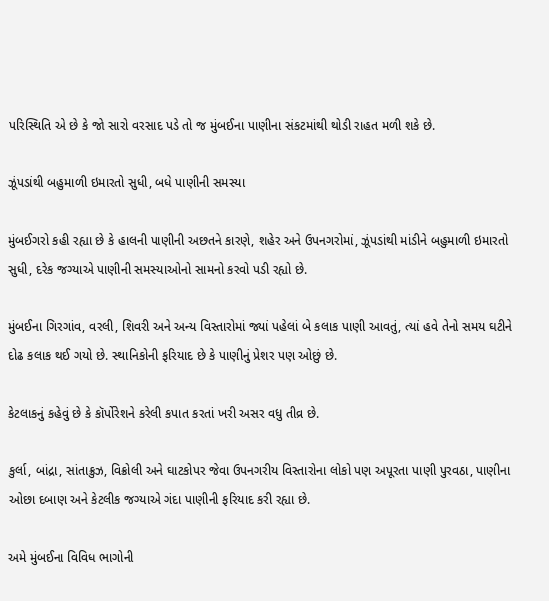પરિસ્થિતિ એ છે કે જો સારો વરસાદ પડે તો જ મુંબઈના પાણીના સંકટમાંથી થોડી રાહત મળી શકે છે.

ઝૂંપડાંથી બહુમાળી ઇમારતો સુધી, બધે પાણીની સમસ્યા

મુંબઈગરો કહી રહ્યા છે કે હાલની પાણીની અછતને કારણે, શહેર અને ઉપનગરોમાં, ઝૂંપડાંથી માંડીને બહુમાળી ઇમારતો સુધી, દરેક જગ્યાએ પાણીની સમસ્યાઓનો સામનો કરવો પડી રહ્યો છે.

મુંબઈના ગિરગાંવ, વરલી, શિવરી અને અન્ય વિસ્તારોમાં જ્યાં પહેલાં બે કલાક પાણી આવતું, ત્યાં હવે તેનો સમય ઘટીને દોઢ કલાક થઈ ગયો છે. સ્થાનિકોની ફરિયાદ છે કે પાણીનું પ્રેશર પણ ઓછું છે.

કેટલાકનું કહેવું છે કે કૉર્પોરેશને કરેલી કપાત કરતાં ખરી અસર વધુ તીવ્ર છે.

કુર્લા, બાંદ્રા, સાંતાક્રુઝ, વિક્રોલી અને ઘાટકોપર જેવા ઉપનગરીય વિસ્તારોના લોકો પણ અપૂરતા પાણી પુરવઠા, પાણીના ઓછા દબાણ અને કેટલીક જગ્યાએ ગંદા પાણીની ફરિયાદ કરી રહ્યા છે.

અમે મુંબઈના વિવિધ ભાગોની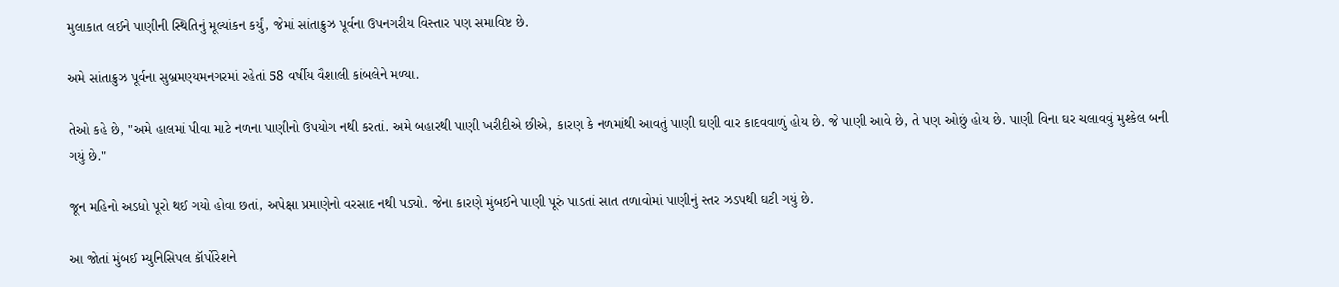મુલાકાત લઈને પાણીની સ્થિતિનું મૂલ્યાંકન કર્યું, જેમાં સાંતાક્રુઝ પૂર્વના ઉપનગરીય વિસ્તાર પણ સમાવિષ્ટ છે.

અમે સાંતાક્રુઝ પૂર્વના સુબ્રમણ્યમનગરમાં રહેતાં 58 વર્ષીય વૈશાલી કાંબલેને મળ્યા.

તેઓ કહે છે, "અમે હાલમાં પીવા માટે નળના પાણીનો ઉપયોગ નથી કરતાં. અમે બહારથી પાણી ખરીદીએ છીએ, કારણ કે નળમાંથી આવતું પાણી ઘણી વાર કાદવવાળું હોય છે. જે પાણી આવે છે, તે પણ ઓછું હોય છે. પાણી વિના ઘર ચલાવવું મુશ્કેલ બની ગયું છે."

જૂન મહિનો અડધો પૂરો થઈ ગયો હોવા છતાં, અપેક્ષા પ્રમાણેનો વરસાદ નથી પડ્યો. જેના કારણે મુંબઈને પાણી પૂરું પાડતાં સાત તળાવોમાં પાણીનું સ્તર ઝડપથી ઘટી ગયું છે.

આ જોતાં મુંબઈ મ્યુનિસિપલ કૉર્પોરેશને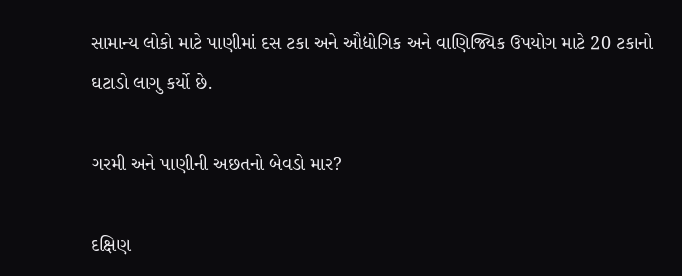સામાન્ય લોકો માટે પાણીમાં દસ ટકા અને ઔદ્યોગિક અને વાણિજ્યિક ઉપયોગ માટે 20 ટકાનો ઘટાડો લાગુ કર્યો છે.

ગરમી અને પાણીની અછતનો બેવડો માર?

દક્ષિણ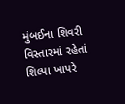મુંબઈના શિવરી વિસ્તારમાં રહેતાં શિલ્પા ખાપરે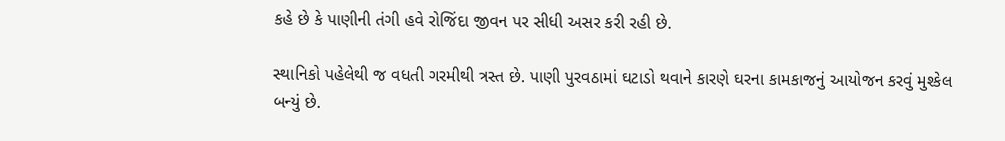કહે છે કે પાણીની તંગી હવે રોજિંદા જીવન પર સીધી અસર કરી રહી છે.

સ્થાનિકો પહેલેથી જ વધતી ગરમીથી ત્રસ્ત છે. પાણી પુરવઠામાં ઘટાડો થવાને કારણે ઘરના કામકાજનું આયોજન કરવું મુશ્કેલ બન્યું છે.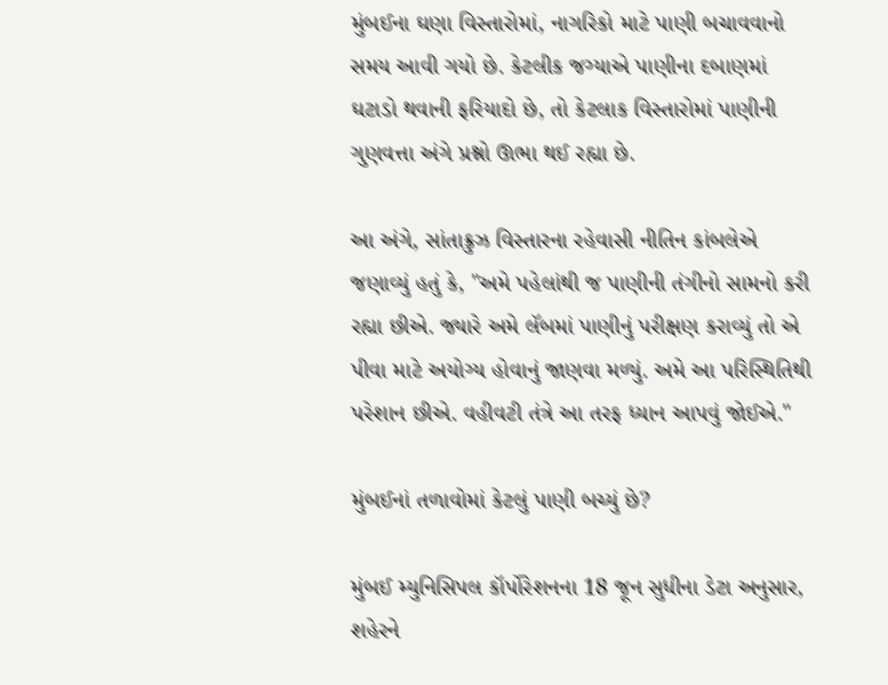મુંબઈના ઘણા વિસ્તારોમાં, નાગરિકો માટે પાણી બચાવવાનો સમય આવી ગયો છે. કેટલીક જગ્યાએ પાણીના દબાણમાં ઘટાડો થવાની ફરિયાદો છે, તો કેટલાક વિસ્તારોમાં પાણીની ગુણવત્તા અંગે પ્રશ્નો ઊભા થઈ રહ્યા છે.

આ અંગે, સાંતાક્રુઝ વિસ્તારના રહેવાસી નીતિન કાંબલેએ જણાવ્યું હતું કે, "અમે પહેલાંથી જ પાણીની તંગીનો સામનો કરી રહ્યા છીએ. જ્યારે અમે લૅબમાં પાણીનું પરીક્ષણ કરાવ્યું તો એ પીવા માટે અયોગ્ય હોવાનું જાણવા મળ્યું. અમે આ પરિસ્થિતિથી પરેશાન છીએ. વહીવટી તંત્રે આ તરફ ધ્યાન આપવું જોઈએ."

મુંબઈનાં તળાવોમાં કેટલું પાણી બચ્યું છે?

મુંબઈ મ્યુનિસિપલ કૉર્પોરેશનના 18 જૂન સુધીના ડેટા અનુસાર, શહેરને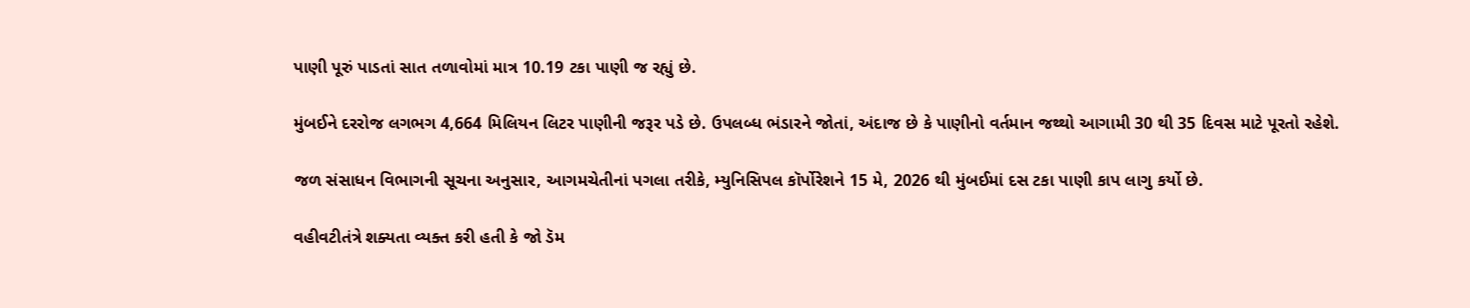પાણી પૂરું પાડતાં સાત તળાવોમાં માત્ર 10.19 ટકા પાણી જ રહ્યું છે.

મુંબઈને દરરોજ લગભગ 4,664 મિલિયન લિટર પાણીની જરૂર પડે છે. ઉપલબ્ધ ભંડારને જોતાં, અંદાજ છે કે પાણીનો વર્તમાન જથ્થો આગામી 30 થી 35 દિવસ માટે પૂરતો રહેશે.

જળ સંસાધન વિભાગની સૂચના અનુસાર, આગમચેતીનાં પગલા તરીકે, મ્યુનિસિપલ કૉર્પોરેશને 15 મે, 2026 થી મુંબઈમાં દસ ટકા પાણી કાપ લાગુ કર્યો છે.

વહીવટીતંત્રે શક્યતા વ્યક્ત કરી હતી કે જો ડૅમ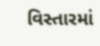વિસ્તારમાં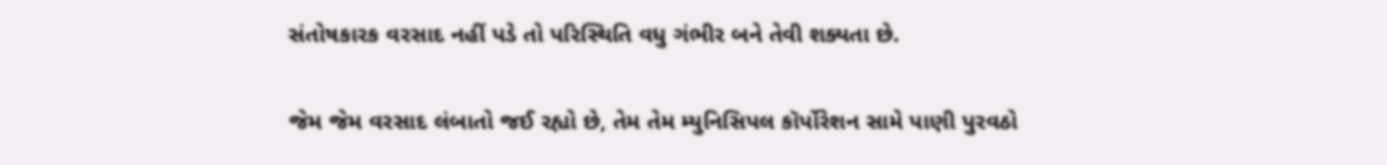સંતોષકારક વરસાદ નહીં પડે તો પરિસ્થિતિ વધુ ગંભીર બને તેવી શક્યતા છે.

જેમ જેમ વરસાદ લંબાતો જઈ રહ્યો છે, તેમ તેમ મ્યુનિસિપલ કૉર્પોરેશન સામે પાણી પુરવઠો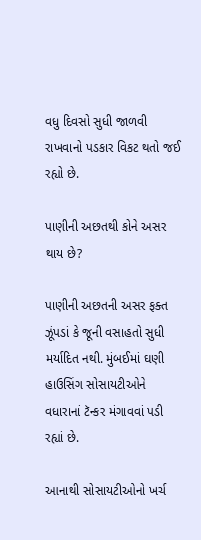વધુ દિવસો સુધી જાળવી રાખવાનો પડકાર વિકટ થતો જઈ રહ્યો છે.

પાણીની અછતથી કોને અસર થાય છે?

પાણીની અછતની અસર ફક્ત ઝૂંપડાં કે જૂની વસાહતો સુધી મર્યાદિત નથી. મુંબઈમાં ઘણી હાઉસિંગ સોસાયટીઓને વધારાનાં ટૅન્કર મંગાવવાં પડી રહ્યાં છે.

આનાથી સોસાયટીઓનો ખર્ચ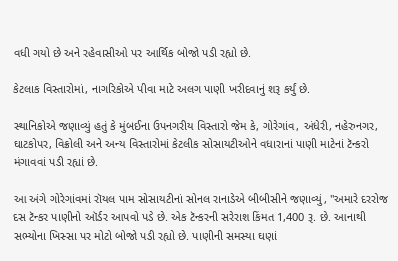વધી ગયો છે અને રહેવાસીઓ પર આર્થિક બોજો પડી રહ્યો છે.

કેટલાક વિસ્તારોમાં, નાગરિકોએ પીવા માટે અલગ પાણી ખરીદવાનું શરૂ કર્યું છે.

સ્થાનિકોએ જણાવ્યું હતું કે મુંબઈના ઉપનગરીય વિસ્તારો જેમ કે, ગોરેગાંવ, અંધેરી, નહેરુનગર, ઘાટકોપર, વિક્રોલી અને અન્ય વિસ્તારોમાં કેટલીક સોસાયટીઓને વધારાનાં પાણી માટેનાં ટૅન્કરો મંગાવવાં પડી રહ્યાં છે.

આ અંગે ગોરેગાંવમાં રૉયલ પામ સોસાયટીનાં સોનલ રાનાડેએ બીબીસીને જણાવ્યું, "અમારે દરરોજ દસ ટૅન્કર પાણીનો ઑર્ડર આપવો પડે છે. એક ટૅન્કરની સરેરાશ કિંમત 1,400 રૂ. છે. આનાથી સભ્યોના ખિસ્સા પર મોટો બોજો પડી રહ્યો છે. પાણીની સમસ્યા ઘણાં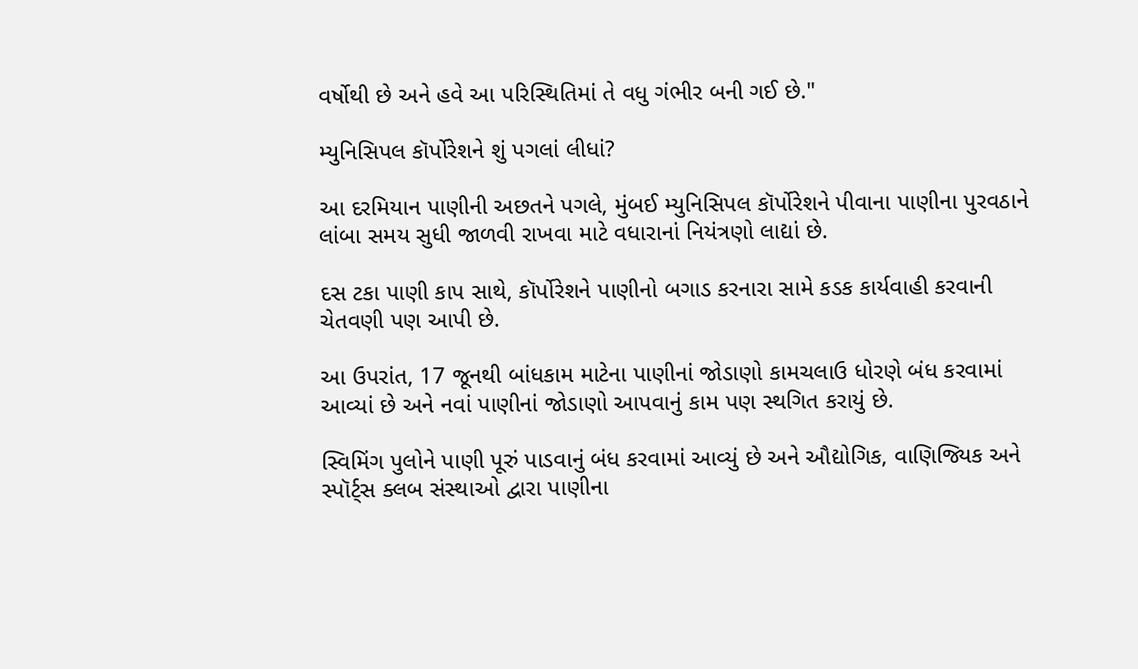વર્ષોથી છે અને હવે આ પરિસ્થિતિમાં તે વધુ ગંભીર બની ગઈ છે."

મ્યુનિસિપલ કૉર્પોરેશને શું પગલાં લીધાં?

આ દરમિયાન પાણીની અછતને પગલે, મુંબઈ મ્યુનિસિપલ કૉર્પોરેશને પીવાના પાણીના પુરવઠાને લાંબા સમય સુધી જાળવી રાખવા માટે વધારાનાં નિયંત્રણો લાદ્યાં છે.

દસ ટકા પાણી કાપ સાથે, કૉર્પોરેશને પાણીનો બગાડ કરનારા સામે કડક કાર્યવાહી કરવાની ચેતવણી પણ આપી છે.

આ ઉપરાંત, 17 જૂનથી બાંધકામ માટેના પાણીનાં જોડાણો કામચલાઉ ધોરણે બંધ કરવામાં આવ્યાં છે અને નવાં પાણીનાં જોડાણો આપવાનું કામ પણ સ્થગિત કરાયું છે.

સ્વિમિંગ પુલોને પાણી પૂરું પાડવાનું બંધ કરવામાં આવ્યું છે અને ઔદ્યોગિક, વાણિજ્યિક અને સ્પૉર્ટ્સ ક્લબ સંસ્થાઓ દ્વારા પાણીના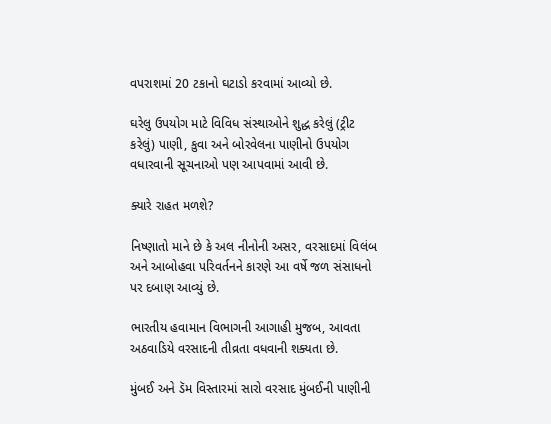વપરાશમાં 20 ટકાનો ઘટાડો કરવામાં આવ્યો છે.

ઘરેલુ ઉપયોગ માટે વિવિધ સંસ્થાઓને શુદ્ધ કરેલું (ટ્રીટ કરેલું) પાણી, કુવા અને બોરવેલના પાણીનો ઉપયોગ વધારવાની સૂચનાઓ પણ આપવામાં આવી છે.

ક્યારે રાહત મળશે?

નિષ્ણાતો માને છે કે અલ નીનોની અસર, વરસાદમાં વિલંબ અને આબોહવા પરિવર્તનને કારણે આ વર્ષે જળ સંસાધનો પર દબાણ આવ્યું છે.

ભારતીય હવામાન વિભાગની આગાહી મુજબ, આવતા અઠવાડિયે વરસાદની તીવ્રતા વધવાની શક્યતા છે.

મુંબઈ અને ડૅમ વિસ્તારમાં સારો વરસાદ મુંબઈની પાણીની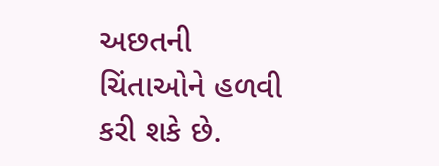અછતની ચિંતાઓને હળવી કરી શકે છે.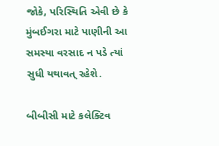જોકે, પરિસ્થિતિ એવી છે કે મુંબઈગરા માટે પાણીની આ સમસ્યા વરસાદ ન પડે ત્યાં સુધી યથાવત્ રહેશે.

બીબીસી માટે કલેક્ટિવ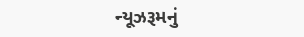ન્યૂઝરૂમનું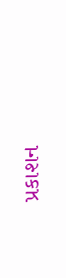પ્રકાશન